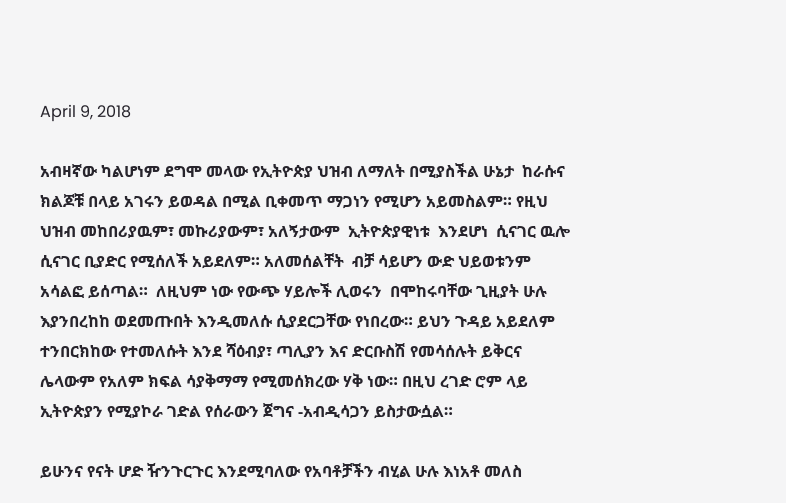April 9, 2018

አብዛኛው ካልሆነም ደግሞ መላው የኢትዮጵያ ህዝብ ለማለት በሚያስችል ሁኔታ  ከራሱና ክልጆቹ በላይ አገሩን ይወዳል በሚል ቢቀመጥ ማጋነን የሚሆን አይመስልም። የዚህ ህዝብ መከበሪያዉም፣ መኩሪያውም፣ አለኝታውም  ኢትዮጵያዊነቱ  እንደሆነ  ሲናገር ዉሎ ሲናገር ቢያድር የሚሰለች አይደለም። አለመሰልቸት  ብቻ ሳይሆን ውድ ህይወቱንም አሳልፎ ይሰጣል።  ለዚህም ነው የውጭ ሃይሎች ሊወሩን  በሞከሩባቸው ጊዚያት ሁሉ  እያንበረከከ ወደመጡበት እንዲመለሱ ሲያደርጋቸው የነበረው። ይህን ጉዳይ አይደለም ተንበርክከው የተመለሱት እንደ ሻዕብያ፣ ጣሊያን እና ድርቡስሽ የመሳሰሉት ይቅርና  ሌላውም የአለም ክፍል ሳያቅማማ የሚመሰክረው ሃቅ ነው። በዚህ ረገድ ሮም ላይ ኢትዮጵያን የሚያኮራ ገድል የሰራውን ጀግና -አብዲሳጋን ይስታውሷል።

ይሁንና የናት ሆድ ዥንጉርጉር እንደሚባለው የአባቶቻችን ብሂል ሁሉ እነአቶ መለስ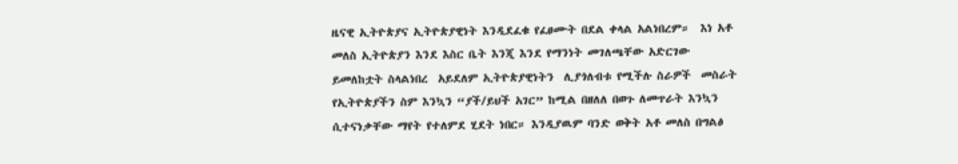ዜናዊ ኢትዮጵያና ኢትዮጵያዊነት እንዲደፈቁ የፈፀሙት በደል ቀላል አልነበረም።  እነ አቶ መለስ ኢትዮጵያን እንደ እስር ቤት እንጂ እንደ የማንነት መገለጫቸው አድርገው ይመለከቷት ስላልነበረ  አይደለም ኢትዮጵያዊነትን  ሊያጎለብቱ የሚችሉ ስራዎች  መስራት  የኢትዮጵያችን ስም እንኳን “ያች/ይህች አገር” ከሚል በዘለለ በወጉ ለመጥራት እንኳን ሲተናነቃቸው ማየት የተለምደ ሂደት ነበር። እንዲያዉም ባንድ ወቅት አቶ መለስ በግልፅ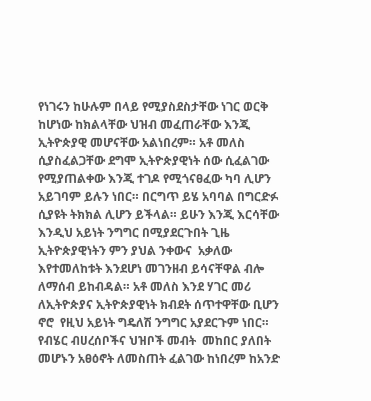የነገሩን ከሁሉም በላይ የሚያስደስታቸው ነገር ወርቅ  ከሆነው ከክልላቸው ህዝብ መፈጠራቸው እንጂ ኢትዮጵያዊ መሆናቸው አልነበረም። አቶ መለስ ሲያስፈልጋቸው ደግሞ ኢትዮጵያዊነት ሰው ሲፈልገው የሚያጠልቀው እንጂ ተገዶ የሚጎናፀፈው ካባ ሊሆን አይገባም ይሉን ነበር። በርግጥ ይሄ አባባል በግርድፉ ሲያዩት ትክክል ሊሆን ይችላል። ይሁን እንጂ እርሳቸው እንዲህ አይነት ንግግር በሚያደርጉበት ጊዜ ኢትዮጵያዊነትን ምን ያህል ንቀውና  አቃለው እየተመለከቱት እንደሆነ መገንዘብ ይሳናቸዋል ብሎ ለማሰብ ይከብዳል። አቶ መለስ እንደ ሃገር መሪ ለኢትዮጵያና ኢትዮጵያዊነት ክብደት ሰጥተዋቸው ቢሆን ኖሮ  የዚህ አይነት ግዴለሽ ንግግር አያደርጉም ነበር። የብሄር ብሀረሰቦችና ህዝቦች መብት  መከበር ያለበት መሆኑን አፀዕኖት ለመስጠት ፈልገው ከነበረም ከአንድ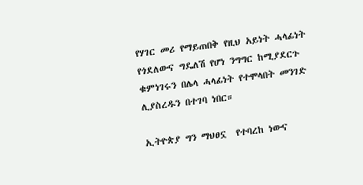የሃገር መሪ የማይጠበቅ የዚህ አይነት ሓላፊነት የጎደለውና ግዴለሽ የሆነ ንግግር ከሚያደርጉ ቁምነገሩን በሌላ ሓላፊነት የተሞላበት መንገድ ሊያስረዱን በተገባ ነበር።

ኢትዮጵያ ግን ማህፀኗ  የተባረከ ነውና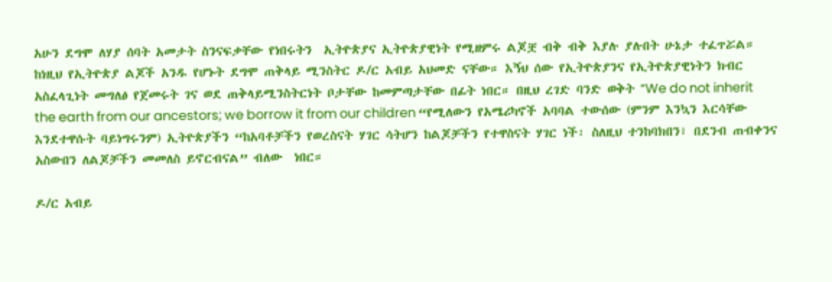አሁን ደግሞ ለሃያ ሰባት አመታት ስንናፍቃቸው የነበሩትን  ኢትዮጵያና ኢትዮጵያዊነት የሚዘምሩ ልጆቿ ብቅ ብቅ እያሉ ያሉበት ሁኔታ ተፈጥሯል። ከነዚህ የኢትዮጵያ ልጆች አንዱ የሆኑት ደግሞ ጠቅላይ ሚንስትር ዶ/ር አብይ አህመድ ናቸው። እኝህ ሰው የኢትዮጵያንና የኢትዮጵያዊነትን ክብር አስፈላጊነት መግለፅ የጀመሩት ገና ወደ ጠቅላይሚንስትርነት ቦታቸው ከመምጣታቸው በፊት ነበር። በዚህ ረገድ ባንድ ወቅት “We do not inherit the earth from our ancestors; we borrow it from our children “የሚለውን የአሜሪካኖች አባባል ተውሰው (ምንም እንኳን እርሳቸው እንደተዋሱት ባይነግሩንም) ኢትዮጵያችን “ከአባቶቻችን የወረስናት ሃገር ሳትሆን ከልጆቻችን የተዋስናት ሃገር ነች፡ ስለዚህ ተንከባክበን፣ በደንብ ጠብቀንና አስውበን ለልጆቻችን መመለስ ይኖርብናል” ብለው  ነበር።

ዶ/ር አብይ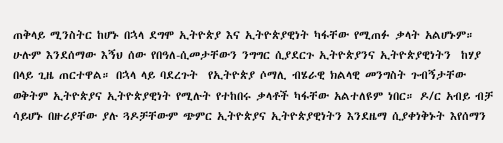ጠቅላይ ሚንስትር ከሆኑ በኋላ ደግሞ ኢትዮጵያ እና ኢትዮጵያዊነት ካፋቸው የሚጠፉ ቃላት አልሆኑም። ሁሉም እንደሰማው እኝህ ሰው የበዓለ-ሲመታቸውን ንግግር ሲያደርጉ ኢትዮጵያንና ኢትዮጵያዊነትን  ከሃያ  በላይ ጊዜ ጠርተዋል። በኋላ ላይ ባደረጉት  የኢትዮጵያ ሶማሊ ብሄራዊ ክልላዊ መንግስት ጉብኝታቸው ወቅትም ኢትዮጵያና ኢትዮጵያዊነት የሚሉት የተከበሩ ቃላቶች ካፋቸው አልተለዩም ነበር። ዶ/ር አብይ ብቻ ሳይሆኑ በዙሪያቸው ያሉ ጓዶቻቸውም ጭምር ኢትዮጵያና ኢትዮጵያዊነትን እንደዜማ ሲያቀነቅኑት እየሰማን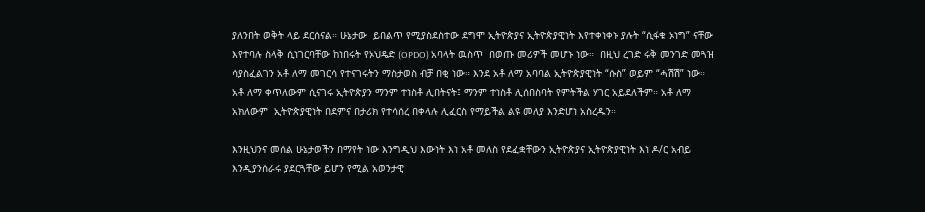ያለንበት ወቅት ላይ ደርሰናል። ሁኔታው  ይበልጥ የሚያስደስተው ደግሞ ኢትዮጵያና ኢትዮጵያዊነት እየተቀነቀኑ ያሉት “ሲፋቁ ኦነግ” ናቸው  እየተባሉ ስላቅ ሲነገርባቸው ከነበሩት የኦህዴድ (OPDO) አባላት ዉስጥ  በወጡ መሪዎች መሆኑ ነው።  በዚህ ረገድ ሩቅ መንገድ መጓዝ ሳያስፈልገን አቶ ለማ መገርሳ የተናገሩትን ማስታወስ ብቻ በቂ ነው። እንደ አቶ ለማ አባባል ኢትዮጵያዊነት “ሱስ” ወይም “ሓሽሽ” ነው። አቶ ለማ ቀጥለውም ሲናገሩ ኢትዮጵያን ማንም ተነስቶ ሊበትናት፤ ማንም ተነስቶ ሊሰበስባት የምትችል ሃገር አይደለችም። አቶ ለማ  አክለውም  ኢትዮጵያዊነት በደምና በታሪክ የተሳሰረ በቀላሉ ሊፈርስ የማይችል ልዩ መለያ እንድሆነ አስረዱን።

እንዚህንና መሰል ሁኔታወችን በማየት ነው እንግዲህ እውነት እነ አቶ መለስ የደፈቋቸውን ኢትዮጵያና ኢትዮጵያዊነት እነ ዶ/ር አብይ እንዲያንሰራሩ ያደርጓቸው ይሆን የሚል አወንታዊ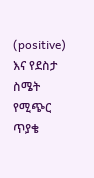(positive) እና የደስታ ስሜት የሚጭር ጥያቄ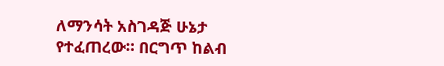ለማንሳት አስገዳጅ ሁኔታ የተፈጠረው። በርግጥ ከልብ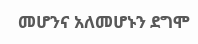መሆንና አለመሆኑን ደግሞ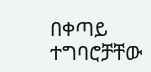በቀጣይ ተግባሮቻቸው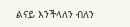ልናይ እንችላለን ብለን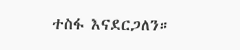ተስፋ እናደርጋለን።